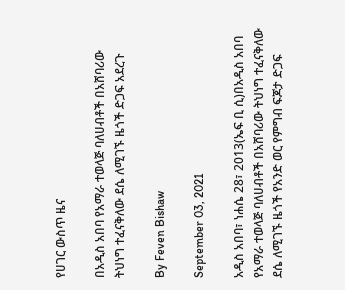የሀገር ውስጥ ዜና

በአዲስ አበባ የአማራ ተወላጅ ባለሀብቶች በአሸባሪው ትህነግ ተፈናቅለው ደሴ ለሚገኙ ዜጎች ድጋፍ አደረጉ

By Feven Bishaw

September 03, 2021

አዲስ አበባ፣ ነሐሴ 28፣ 2013(ኤፍ ቢ ሲ)በአዲስ አበባ የአማራ ተወላጅ ባለሀብቶች በአሸባሪው ትህነግ ተፈናቅለው ደሴ ለሚገኙ ዜጎች የአንድ ወር የምግብ ፍጆታ ድጋፍ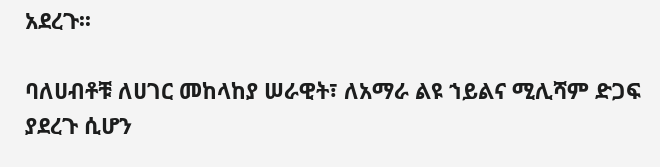አደረጉ፡፡

ባለሀብቶቹ ለሀገር መከላከያ ሠራዊት፣ ለአማራ ልዩ ኀይልና ሚሊሻም ድጋፍ ያደረጉ ሲሆን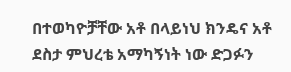በተወካዮቻቸው አቶ በላይነህ ክንዴና አቶ ደስታ ምህረቴ አማካኝነት ነው ድጋፉን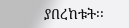ያበረከቱት፡፡